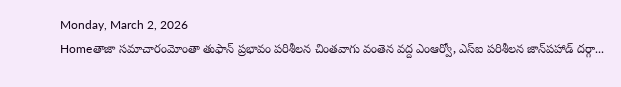Monday, March 2, 2026
Homeతాజా సమాచారంమోంతా తుఫాన్ ప్రభావం పరిశీలన చింతవాగు వంతెన వద్ద ఎంఆర్వో, ఎస్‌ఐ పరిశీలన జాన్‌పహాడ్ దర్గా...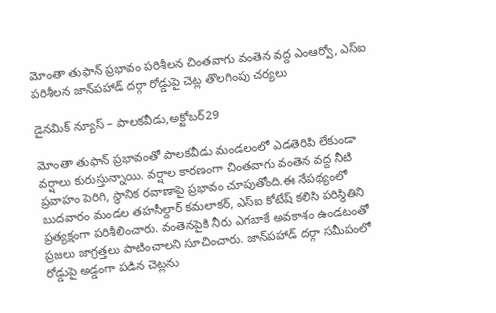మోంతా తుఫాన్ ప్రభావం పరిశీలన చింతవాగు వంతెన వద్ద ఎంఆర్వో, ఎస్‌ఐ పరిశీలన జాన్‌పహాడ్ దర్గా రోడ్డుపై చెట్ల తొలగింపు చర్యలు

డైనమిక్ న్యూస్ – పాలకవీడు,అక్టోబర్29

మోంతా తుఫాన్ ప్రభావంతో పాలకవీడు మండలంలో ఎడతెరిపి లేకుండా వర్షాలు కురుస్తున్నాయి. వర్షాల కారణంగా చింతవాగు వంతెన వద్ద నీటి ప్రవాహం పెరిగి, స్థానిక రవాణాపై ప్రభావం చూపుతోంది.ఈ నేపథ్యంలో బుదవారం మండల తహసీల్దార్ కమలాకర్, ఎస్‌ఐ కోటేష్ కలిసి పరిస్థితిని ప్రత్యక్షంగా పరిశీలించారు. వంతెనపైకి నీరు ఎగబాకే అవకాశం ఉండటంతో ప్రజలు జాగ్రత్తలు పాటించాలని సూచించారు. జాన్‌పహాడ్ దర్గా సమీపంలో రోడ్డుపై అడ్డంగా పడిన చెట్లను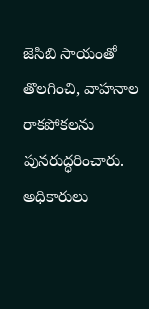జెసిబి సాయంతో తొలగించి, వాహనాల రాకపోకలను పునరుద్ధరించారు. అధికారులు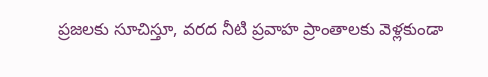ప్రజలకు సూచిస్తూ, వరద నీటి ప్రవాహ ప్రాంతాలకు వెళ్లకుండా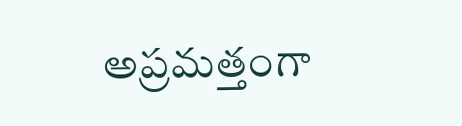అప్రమత్తంగా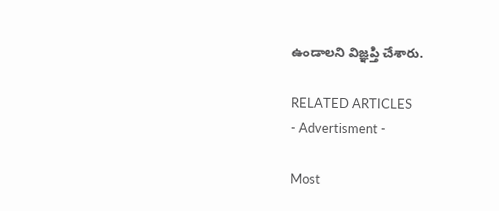ఉండాలని విజ్ఞప్తి చేశారు.

RELATED ARTICLES
- Advertisment -

Most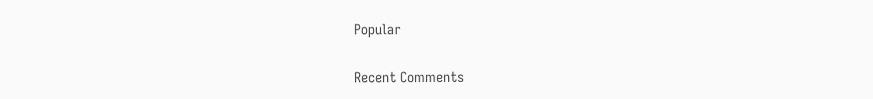Popular

Recent Comments